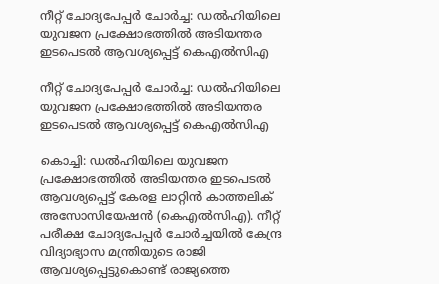നീറ്റ് ചോദ്യപേപ്പർ ചോർച്ച: ഡൽഹിയിലെ യുവജന പ്രക്ഷോഭത്തിൽ അടിയന്തര ഇടപെടൽ ആവശ്യപ്പെട്ട് കെഎൽസിഎ

നീറ്റ് ചോദ്യപേപ്പർ ചോർച്ച: ഡൽഹിയിലെ യുവജന പ്രക്ഷോഭത്തിൽ അടിയന്തര ഇടപെടൽ ആവശ്യപ്പെട്ട് കെഎൽസിഎ

കൊച്ചി: ഡൽഹിയിലെ യുവജന പ്രക്ഷോഭത്തിൽ അടിയന്തര ഇടപെടൽ ആവശ്യപ്പെട്ട് കേരള ലാറ്റിൻ കാത്തലിക് അസോസിയേഷൻ (കെഎൽസിഎ). നീറ്റ് പരീക്ഷ ചോദ്യപേപ്പർ ചോർച്ചയിൽ കേന്ദ്ര വിദ്യാഭ്യാസ മന്ത്രിയുടെ രാജി ആവശ്യപ്പെട്ടുകൊണ്ട് രാജ്യത്തെ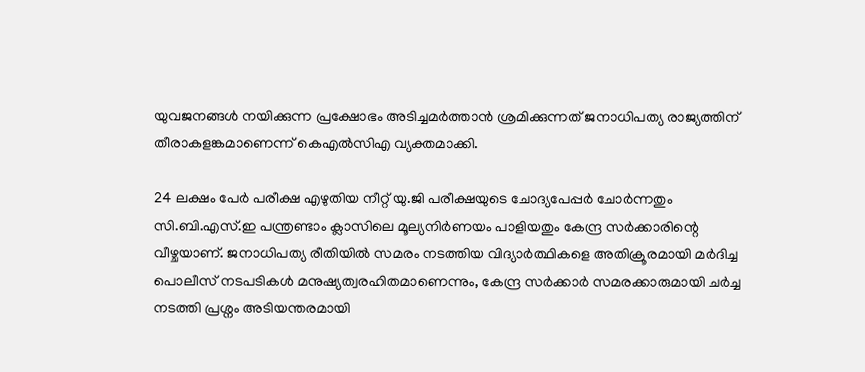യുവജനങ്ങൾ നയിക്കുന്ന പ്രക്ഷോഭം അടിച്ചമർത്താൻ ശ്രമിക്കുന്നത് ജനാധിപത്യ രാജ്യത്തിന് തീരാകളങ്കമാണെന്ന് കെഎൽസിഎ വ്യക്തമാക്കി.

24 ലക്ഷം പേർ പരീക്ഷ എഴുതിയ നീറ്റ് യു.ജി പരീക്ഷയുടെ ചോദ്യപേപ്പർ ചോർന്നതും സി.ബി.എസ്.ഇ പന്ത്രണ്ടാം ക്ലാസിലെ മൂല്യനിർണയം പാളിയതും കേന്ദ്ര സർക്കാരിന്റെ വീഴ്ചയാണ്. ജനാധിപത്യ രീതിയിൽ സമരം നടത്തിയ വിദ്യാർത്ഥികളെ അതിക്രൂരമായി മർദിച്ച പൊലീസ് നടപടികൾ മനുഷ്യത്വരഹിതമാണെന്നും, കേന്ദ്ര സർക്കാർ സമരക്കാരുമായി ചർച്ച നടത്തി പ്രശ്നം അടിയന്തരമായി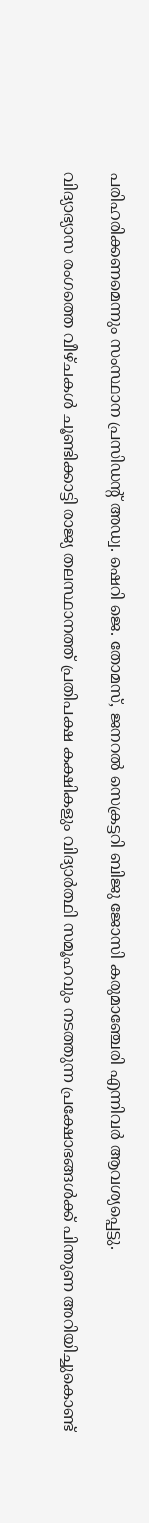പരിഹരിക്കണമെന്നും സംസ്ഥാന പ്രസിഡന്റ് അഡ്വ. ഷെറി ജെ. തോമസ്, ജനറൽ സെക്രട്ടറി ബിജു ജോസി കരുമാഞ്ചേരി എന്നിവർ ആവശ്യപ്പെട്ടു.

വിദ്യാഭ്യാസ രംഗത്തെ വീഴ്ചകൾ ചൂണ്ടിക്കാട്ടി രാജ്യ തലസ്ഥാനത്ത് പ്രതിപക്ഷ കക്ഷികളും വിദ്യാർത്ഥി സമൂഹവും നടത്തുന്ന പ്രക്ഷോഭങ്ങൾക്ക് പിന്തുണ അറിയിച്ചുകൊണ്ട്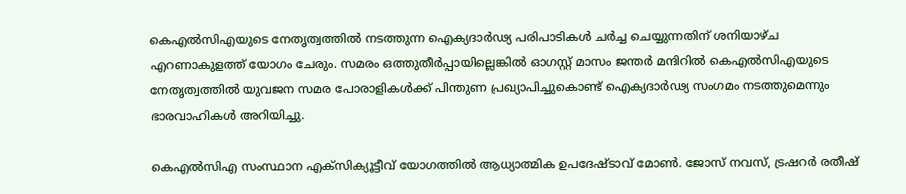കെഎൽസിഎയുടെ നേതൃത്വത്തിൽ നടത്തുന്ന ഐക്യദാർഢ്യ പരിപാടികൾ ചർച്ച ചെയ്യുന്നതിന് ശനിയാഴ്ച എറണാകുളത്ത് യോഗം ചേരും. സമരം ഒത്തുതീർപ്പായില്ലെങ്കിൽ ഓഗസ്റ്റ് മാസം ജന്തർ മന്ദിറിൽ കെഎൽസിഎയുടെ നേതൃത്വത്തിൽ യുവജന സമര പോരാളികൾക്ക് പിന്തുണ പ്രഖ്യാപിച്ചുകൊണ്ട് ഐക്യദാർഢ്യ സംഗമം നടത്തുമെന്നും ഭാരവാഹികൾ അറിയിച്ചു.

കെഎൽസിഎ സംസ്ഥാന എക്‌സിക്യൂട്ടീവ് യോഗത്തിൽ ആധ്യാത്മിക ഉപദേഷ്ടാവ് മോൺ. ജോസ് നവസ്, ട്രഷറർ രതീഷ്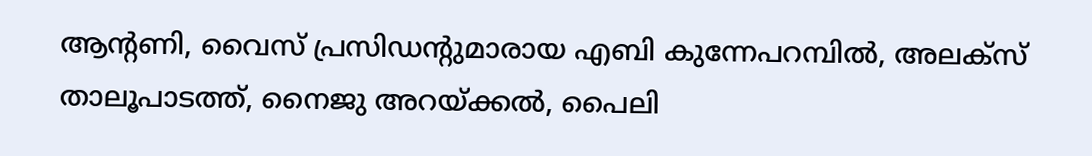ആന്റണി, വൈസ് പ്രസിഡന്റുമാരായ എബി കുന്നേപറമ്പിൽ, അലക്സ് താലൂപാടത്ത്, നൈജു അറയ്ക്കൽ, പൈലി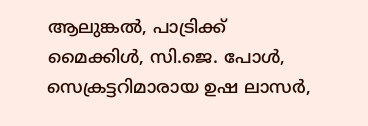ആലുങ്കൽ, പാട്രിക്ക് മൈക്കിൾ, സി.ജെ. പോൾ, സെക്രട്ടറിമാരായ ഉഷ ലാസർ,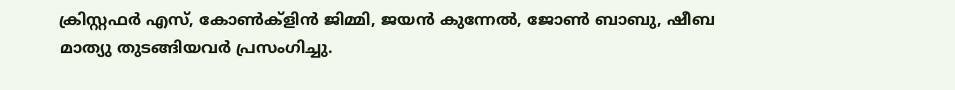ക്രിസ്റ്റഫർ എസ്, കോൺക്ളിൻ ജിമ്മി, ജയൻ കുന്നേൽ, ജോൺ ബാബു, ഷീബ മാത്യു തുടങ്ങിയവർ പ്രസംഗിച്ചു.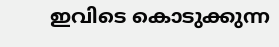ഇവിടെ കൊടുക്കുന്ന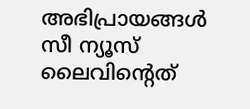അഭിപ്രായങ്ങള്‍ സീ ന്യൂസ് ലൈവിന്റെത്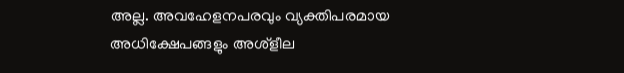അല്ല. അവഹേളനപരവും വ്യക്തിപരമായ അധിക്ഷേപങ്ങളും അശ്‌ളീല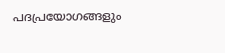പദപ്രയോഗങ്ങളും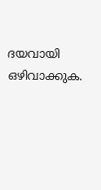ദയവായി ഒഴിവാക്കുക.